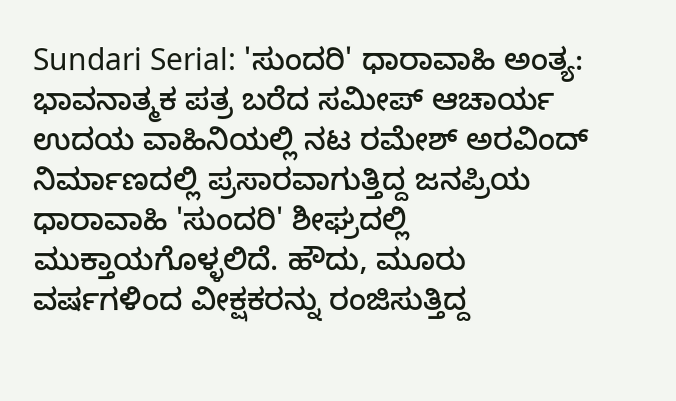Sundari Serial: 'ಸುಂದರಿ' ಧಾರಾವಾಹಿ ಅಂತ್ಯ: ಭಾವನಾತ್ಮಕ ಪತ್ರ ಬರೆದ ಸಮೀಪ್ ಆಚಾರ್ಯ
ಉದಯ ವಾಹಿನಿಯಲ್ಲಿ ನಟ ರಮೇಶ್ ಅರವಿಂದ್ ನಿರ್ಮಾಣದಲ್ಲಿ ಪ್ರಸಾರವಾಗುತ್ತಿದ್ದ ಜನಪ್ರಿಯ ಧಾರಾವಾಹಿ 'ಸುಂದರಿ' ಶೀಘ್ರದಲ್ಲಿ ಮುಕ್ತಾಯಗೊಳ್ಳಲಿದೆ. ಹೌದು, ಮೂರು ವರ್ಷಗಳಿಂದ ವೀಕ್ಷಕರನ್ನು ರಂಜಿಸುತ್ತಿದ್ದ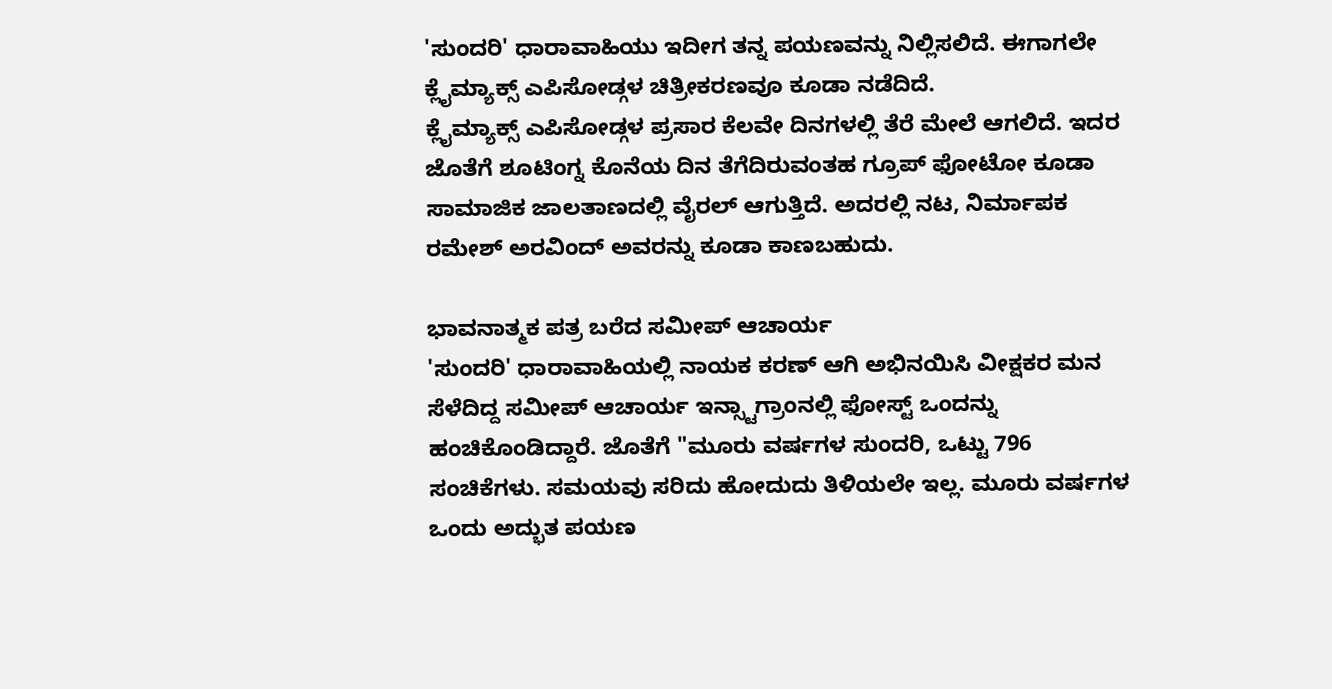'ಸುಂದರಿ' ಧಾರಾವಾಹಿಯು ಇದೀಗ ತನ್ನ ಪಯಣವನ್ನು ನಿಲ್ಲಿಸಲಿದೆ. ಈಗಾಗಲೇ ಕ್ಲೈಮ್ಯಾಕ್ಸ್ ಎಪಿಸೋಡ್ಗಳ ಚಿತ್ರೀಕರಣವೂ ಕೂಡಾ ನಡೆದಿದೆ.
ಕ್ಲೈಮ್ಯಾಕ್ಸ್ ಎಪಿಸೋಡ್ಗಳ ಪ್ರಸಾರ ಕೆಲವೇ ದಿನಗಳಲ್ಲಿ ತೆರೆ ಮೇಲೆ ಆಗಲಿದೆ. ಇದರ ಜೊತೆಗೆ ಶೂಟಿಂಗ್ನ ಕೊನೆಯ ದಿನ ತೆಗೆದಿರುವಂತಹ ಗ್ರೂಪ್ ಫೋಟೋ ಕೂಡಾ ಸಾಮಾಜಿಕ ಜಾಲತಾಣದಲ್ಲಿ ವೈರಲ್ ಆಗುತ್ತಿದೆ. ಅದರಲ್ಲಿ ನಟ, ನಿರ್ಮಾಪಕ ರಮೇಶ್ ಅರವಿಂದ್ ಅವರನ್ನು ಕೂಡಾ ಕಾಣಬಹುದು.

ಭಾವನಾತ್ಮಕ ಪತ್ರ ಬರೆದ ಸಮೀಪ್ ಆಚಾರ್ಯ
'ಸುಂದರಿ' ಧಾರಾವಾಹಿಯಲ್ಲಿ ನಾಯಕ ಕರಣ್ ಆಗಿ ಅಭಿನಯಿಸಿ ವೀಕ್ಷಕರ ಮನ ಸೆಳೆದಿದ್ದ ಸಮೀಪ್ ಆಚಾರ್ಯ ಇನ್ಸ್ಟಾಗ್ರಾಂನಲ್ಲಿ ಫೋಸ್ಟ್ ಒಂದನ್ನು ಹಂಚಿಕೊಂಡಿದ್ದಾರೆ. ಜೊತೆಗೆ "ಮೂರು ವರ್ಷಗಳ ಸುಂದರಿ, ಒಟ್ಟು 796 ಸಂಚಿಕೆಗಳು. ಸಮಯವು ಸರಿದು ಹೋದುದು ತಿಳಿಯಲೇ ಇಲ್ಲ. ಮೂರು ವರ್ಷಗಳ ಒಂದು ಅದ್ಭುತ ಪಯಣ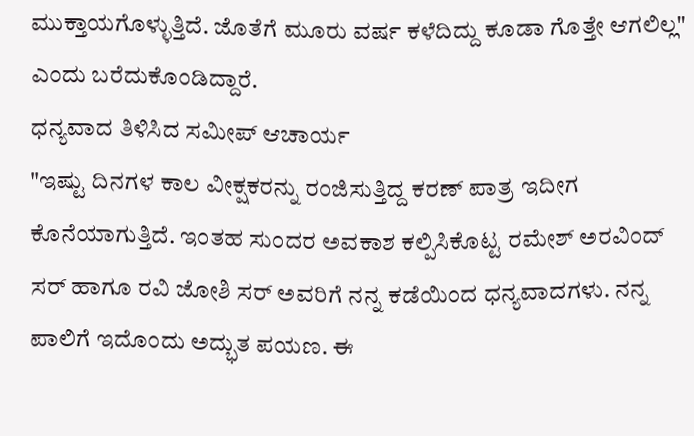ಮುಕ್ತಾಯಗೊಳ್ಳುತ್ತಿದೆ. ಜೊತೆಗೆ ಮೂರು ವರ್ಷ ಕಳೆದಿದ್ದು ಕೂಡಾ ಗೊತ್ತೇ ಆಗಲಿಲ್ಲ" ಎಂದು ಬರೆದುಕೊಂಡಿದ್ದಾರೆ.
ಧನ್ಯವಾದ ತಿಳಿಸಿದ ಸಮೀಪ್ ಆಚಾರ್ಯ
"ಇಷ್ಟು ದಿನಗಳ ಕಾಲ ವೀಕ್ಷಕರನ್ನು ರಂಜಿಸುತ್ತಿದ್ದ ಕರಣ್ ಪಾತ್ರ ಇದೀಗ ಕೊನೆಯಾಗುತ್ತಿದೆ. ಇಂತಹ ಸುಂದರ ಅವಕಾಶ ಕಲ್ಪಿಸಿಕೊಟ್ಟ ರಮೇಶ್ ಅರವಿಂದ್ ಸರ್ ಹಾಗೂ ರವಿ ಜೋಶಿ ಸರ್ ಅವರಿಗೆ ನನ್ನ ಕಡೆಯಿಂದ ಧನ್ಯವಾದಗಳು. ನನ್ನ ಪಾಲಿಗೆ ಇದೊಂದು ಅದ್ಭುತ ಪಯಣ. ಈ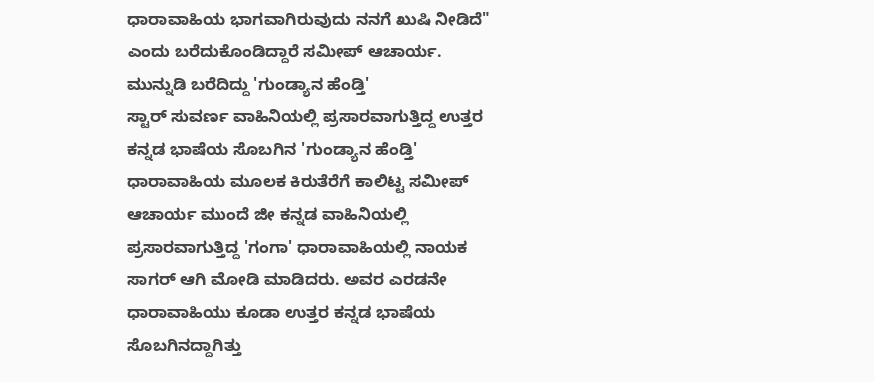ಧಾರಾವಾಹಿಯ ಭಾಗವಾಗಿರುವುದು ನನಗೆ ಖುಷಿ ನೀಡಿದೆ" ಎಂದು ಬರೆದುಕೊಂಡಿದ್ದಾರೆ ಸಮೀಪ್ ಆಚಾರ್ಯ.
ಮುನ್ನುಡಿ ಬರೆದಿದ್ದು 'ಗುಂಡ್ಯಾನ ಹೆಂಡ್ತಿ'
ಸ್ಟಾರ್ ಸುವರ್ಣ ವಾಹಿನಿಯಲ್ಲಿ ಪ್ರಸಾರವಾಗುತ್ತಿದ್ದ ಉತ್ತರ ಕನ್ನಡ ಭಾಷೆಯ ಸೊಬಗಿನ 'ಗುಂಡ್ಯಾನ ಹೆಂಡ್ತಿ' ಧಾರಾವಾಹಿಯ ಮೂಲಕ ಕಿರುತೆರೆಗೆ ಕಾಲಿಟ್ಟ ಸಮೀಪ್ ಆಚಾರ್ಯ ಮುಂದೆ ಜೀ ಕನ್ನಡ ವಾಹಿನಿಯಲ್ಲಿ ಪ್ರಸಾರವಾಗುತ್ತಿದ್ದ 'ಗಂಗಾ' ಧಾರಾವಾಹಿಯಲ್ಲಿ ನಾಯಕ ಸಾಗರ್ ಆಗಿ ಮೋಡಿ ಮಾಡಿದರು. ಅವರ ಎರಡನೇ ಧಾರಾವಾಹಿಯು ಕೂಡಾ ಉತ್ತರ ಕನ್ನಡ ಭಾಷೆಯ ಸೊಬಗಿನದ್ದಾಗಿತ್ತು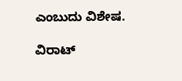ಎಂಬುದು ವಿಶೇಷ.

ವಿರಾಟ್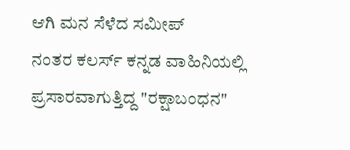ಆಗಿ ಮನ ಸೆಳೆದ ಸಮೀಪ್
ನಂತರ ಕಲರ್ಸ್ ಕನ್ನಡ ವಾಹಿನಿಯಲ್ಲಿ ಪ್ರಸಾರವಾಗುತ್ತಿದ್ದ "ರಕ್ಷಾಬಂಧನ"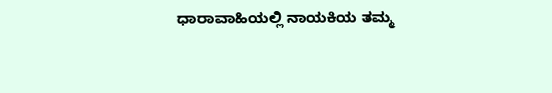ಧಾರಾವಾಹಿಯಲ್ಲಿ ನಾಯಕಿಯ ತಮ್ಮ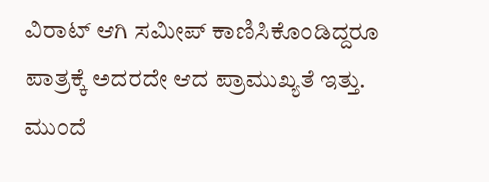ವಿರಾಟ್ ಆಗಿ ಸಮೀಪ್ ಕಾಣಿಸಿಕೊಂಡಿದ್ದರೂ ಪಾತ್ರಕ್ಕೆ ಅದರದೇ ಆದ ಪ್ರಾಮುಖ್ಯತೆ ಇತ್ತು. ಮುಂದೆ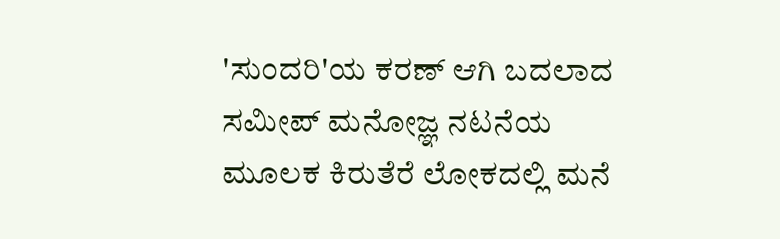'ಸುಂದರಿ'ಯ ಕರಣ್ ಆಗಿ ಬದಲಾದ ಸಮೀಪ್ ಮನೋಜ್ಞ ನಟನೆಯ ಮೂಲಕ ಕಿರುತೆರೆ ಲೋಕದಲ್ಲಿ ಮನೆ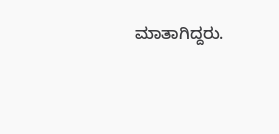ಮಾತಾಗಿದ್ದರು.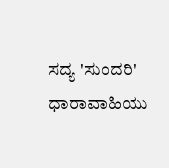ಸದ್ಯ 'ಸುಂದರಿ' ಧಾರಾವಾಹಿಯು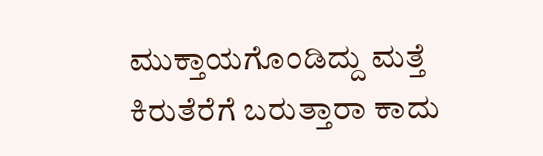ಮುಕ್ತಾಯಗೊಂಡಿದ್ದು ಮತ್ತೆ ಕಿರುತೆರೆಗೆ ಬರುತ್ತಾರಾ ಕಾದು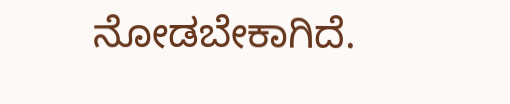ನೋಡಬೇಕಾಗಿದೆ.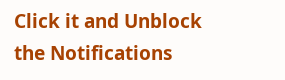Click it and Unblock the Notifications